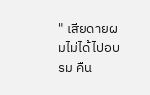" เสียดายผมไม่ได้ไปอบรม คืน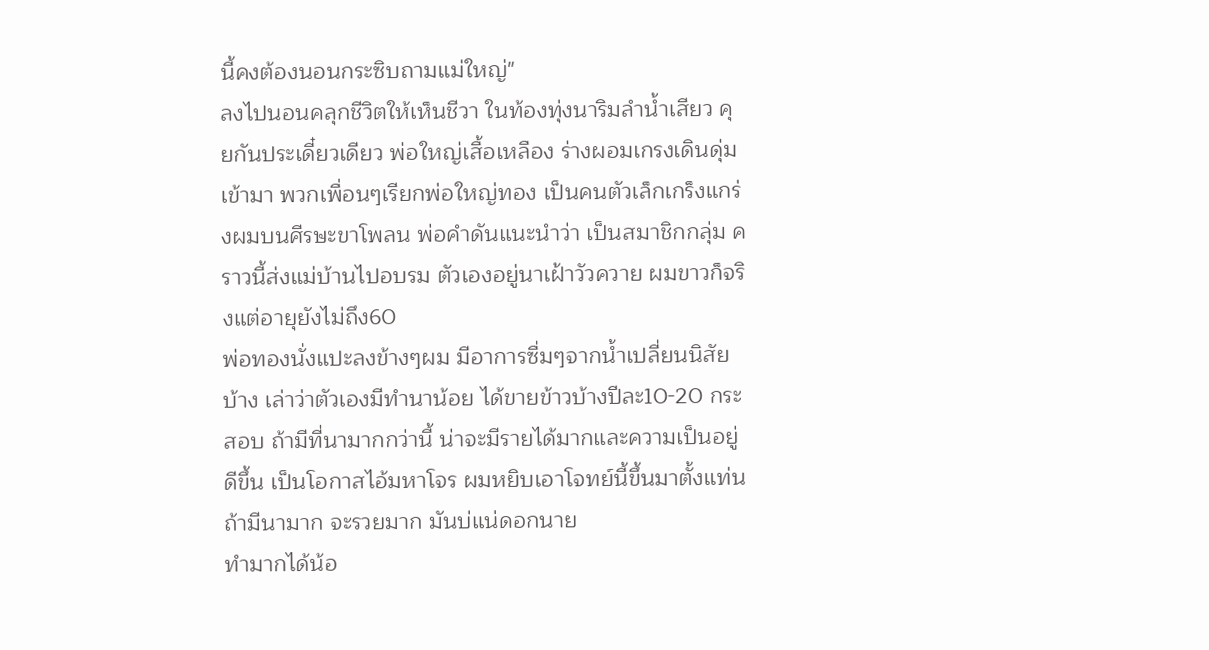นี้คงต้องนอนกระซิบถามแม่ใหญ่"
ลงไปนอนคลุกชีวิตให้เห็นชีวา ในท้องทุ่งนาริมลำน้ำเสียว คุยกันประเดี๋ยวเดียว พ่อใหญ่เสื้อเหลือง ร่างผอมเกรงเดินดุ่มเข้ามา พวกเพื่อนๆเรียกพ่อใหญ่ทอง เป็นคนตัวเล็กเกร็งแกร่งผมบนศีรษะขาโพลน พ่อคำดันแนะนำว่า เป็นสมาชิกกลุ่ม คราวนี้ส่งแม่บ้านไปอบรม ตัวเองอยู่นาเฝ้าวัวควาย ผมขาวก็จริงแต่อายุยังไม่ถึง60
พ่อทองนั่งแปะลงข้างๆผม มีอาการซื่มๆจากน้ำเปลี่ยนนิสัยบ้าง เล่าว่าตัวเองมีทำนาน้อย ได้ขายข้าวบ้างปีละ10-20 กระสอบ ถ้ามีที่นามากกว่านี้ น่าจะมีรายได้มากและความเป็นอยู่ดีขึ้น เป็นโอกาสไอ้มหาโจร ผมหยิบเอาโจทย์นี้ขึ้นมาตั้งแท่น
ถ้ามีนามาก จะรวยมาก มันบ่แน่ดอกนาย
ทำมากได้น้อ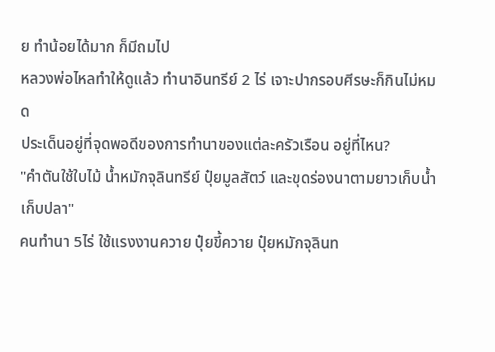ย ทำน้อยได้มาก ก็มีถมไป
หลวงพ่อไหลทำให้ดูแล้ว ทำนาอินทรีย์ 2 ไร่ เจาะปากรอบศีรษะก็กินไม่หมด
ประเด็นอยู่ที่จุดพอดีของการทำนาของแต่ละครัวเรือน อยู่ที่ไหน?
"คำตันใช้ใบไม้ น้ำหมักจุลินทรีย์ ปุ๋ยมูลสัตว์ และขุดร่องนาตามยาวเก็บน้ำเก็บปลา"
คนทำนา 5ไร่ ใช้แรงงานควาย ปุ๋ยขี้ควาย ปุ๋ยหมักจุลินท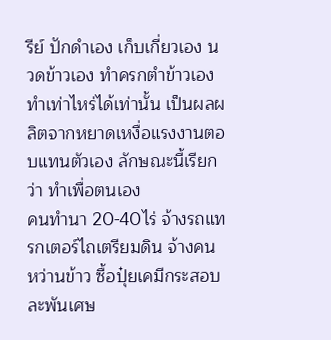รีย์ ปักดำเอง เก็บเกี่ยวเอง นวดข้าวเอง ทำครกตำข้าวเอง ทำเท่าไหร่ได้เท่านั้น เป็นผลผลิตจากหยาดเหงื่อแรงงานตอบแทนตัวเอง ลักษณะนี้เรียกว่า ทำเพื่อตนเอง
คนทำนา 20-40ไร่ จ้างรถแทรกเตอร์ไถเตรียมดิน จ้างคนหว่านข้าว ซื้อปุ๋ยเคมีกระสอบละพันเศษ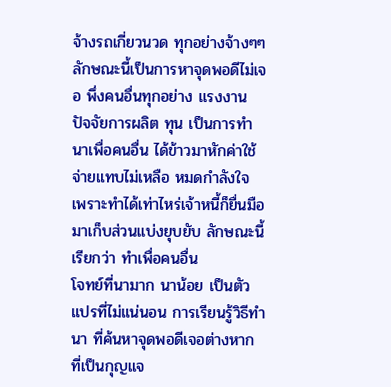จ้างรถเกี่ยวนวด ทุกอย่างจ้างๆๆ ลักษณะนี้เป็นการหาจุดพอดีไม่เจอ พึ่งคนอื่นทุกอย่าง แรงงาน ปัจจัยการผลิต ทุน เป็นการทำนาเพื่อคนอื่น ได้ข้าวมาหักค่าใช้จ่ายแทบไม่เหลือ หมดกำลังใจ เพราะทำได้เท่าไหร่เจ้าหนี้ก็ยื่นมือมาเก็บส่วนแบ่งยุบยับ ลักษณะนี้เรียกว่า ทำเพื่อคนอื่น
โจทย์ที่นามาก นาน้อย เป็นตัวแปรที่ไม่แน่นอน การเรียนรู้วิธีทำนา ที่ค้นหาจุดพอดีเจอต่างหาก ที่เป็นกุญแจ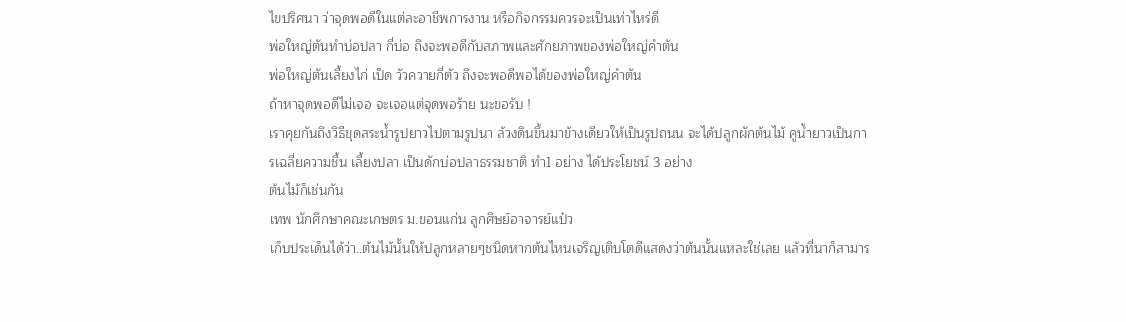ไขปริศนา ว่าจุดพอดีในแต่ละอาชีพการงาน หรือกิจกรรมควรจะเป็นเท่าไหร่ดี
พ่อใหญ่ตันทำบ่อปลา กี่บ่อ ถึงจะพอดีกับสภาพและศักยภาพของพ่อใหญ่คำตัน
พ่อใหญ่ตันเลี้ยงไก่ เป็ด วัวควายกี่ตัว ถึงจะพอดีพอได้ของพ่อใหญ่คำตัน
ถ้าหาจุดพอดีไม่เจอ จะเจอแต่จุดพอร้าย นะขอรับ !
เราคุยกันถึงวิธีขุดสระน้ำรูปยาวไปตามรูปนา ล้วงดินขึ้นมาข้างเดียวให้เป็นรูปถนน จะได้ปลูกผักต้นไม้ คูน้ำยาวเป็นการเฉลี่ยความชื้น เลี้ยงปลา เป็นดักบ่อปลาธรรมชาติ ทำ1 อย่าง ได้ประโยชน์ 3 อย่าง
ต้นไม้ก็เช่นกัน
เทพ นักศึกษาคณะเกษตร ม.ขอนแก่น ลูกศิษย์อาจารย์แป๋ว
เก็บประเด็นได้ว่า..ต้นไม้นั้นให้ปลูกหลายๆชนิดหากต้นไหนเจริญเติบโตดีแสดงว่าต้นนั้นแหละใช่เลย แล้วที่นาก็สามาร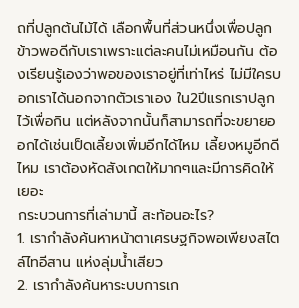ถที่ปลูกต้นไม้ได้ เลือกพื้นที่ส่วนหนึ่งเพื่อปลูกข้าวพอดีกับเราเพราะแต่ละคนไม่เหมือนกัน ต้องเรียนรู้เองว่าพอของเราอยู่ที่เท่าไหร่ ไม่มีใครบอกเราได้นอกจากตัวเราเอง ใน2ปีแรกเราปลูกไว้เพื่อกิน แต่หลังจากนั้นก็สามารถที่จะขยายออกได้เช่นเป็ดเลี้ยงเพิ่มอีกได้ไหม เลี้ยงหมูอีกดีไหม เราต้องหัดสังเกตให้มากๆและมีการคิดให้เยอะ
กระบวนการที่เล่ามานี้ สะท้อนอะไร?
1. เรากำลังค้นหาหน้าตาเศรษฐกิจพอเพียงสไตล์ไทอีสาน แห่งลุ่มน้ำเสียว
2. เรากำลังค้นหาระบบการเก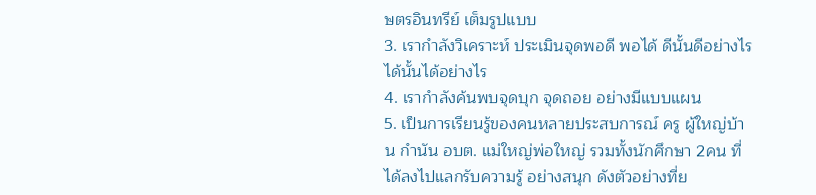ษตรอินทรีย์ เต็มรูปแบบ
3. เรากำลังวิเคราะห์ ประเมินจุดพอดี พอได้ ดีนั้นดีอย่างไร ได้นั้นได้อย่างไร
4. เรากำลังค้นพบจุดบุก จุดถอย อย่างมีแบบแผน
5. เป็นการเรียนรู้ของคนหลายประสบการณ์ ครู ผู้ใหญ่บ้าน กำนัน อบต. แม่ใหญ่พ่อใหญ่ รวมทั้งนักศึกษา 2คน ที่ได้ลงไปแลกรับความรู้ อย่างสนุก ดังตัวอย่างที่ย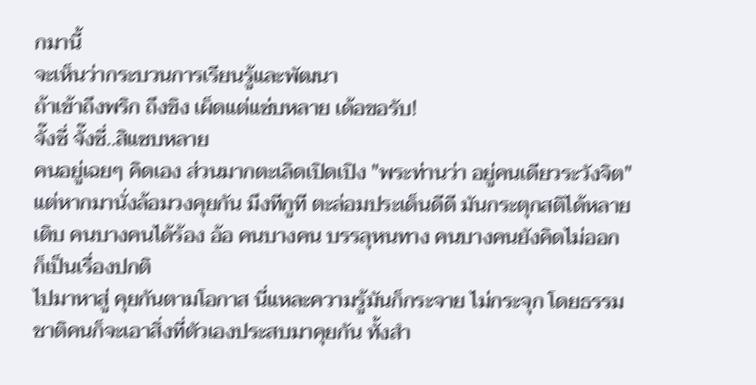กมานี้
จะเห็นว่ากระบวนการเรียนรู้และพัฒนา
ถ้าเข้าถึงพริก ถึงขิง เผ็ดแต่แซ่บหลาย เด้อขอรับ!
จั๊งซี่ จั๊งซี่..สิแซบหลาย
คนอยู่เฉยๆ คิดเอง ส่วนมากตะเลิดเปิดเปิง "พระท่านว่า อยู่คนเดียวระวังจิต"
แต่หากมานั่งล้อมวงคุยกัน มึงทีกูที ตะล่อมประเด็นดีดี มันกระตุกสติได้หลายเติบ คนบางคนได้ร้อง อ้อ คนบางคน บรรลุหนทาง คนบางคนยังคิดไม่ออก ก็เป็นเรื่องปกติ
ไปมาหาสู่ คุยกันตามโอกาส นี่แหละความรู้มันก็กระจาย ไม่กระจุก โดยธรรมชาติคนก็จะเอาสิ่งที่ตัวเองประสบมาคุยกัน ทั้งสำ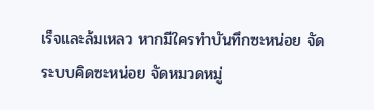เร็จและล้มเหลว หากมีใครทำบันทึกซะหน่อย จัดระบบคิดซะหน่อย จัดหมวดหมู่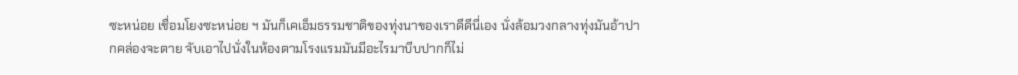ซะหน่อย เชื่อมโยงซะหน่อย ฯ มันก็เคเอ็มธรรมชาติของทุ่งนาของเราดีดีนี่เอง นั่งล้อมวงกลางทุ่งมันอ้าปากคล่องจะตาย จับเอาไปนั่งในห้องตามโรงแรมมันมีอะไรมาบีบปากก็ไม่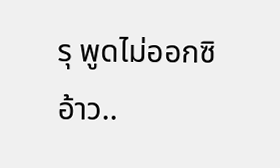รุ พูดไม่ออกซิอ้าว..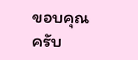ขอบคุณครับ